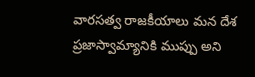వారసత్వ రాజకీయాలు మన దేశ ప్రజాస్వామ్యానికి ముప్పు అని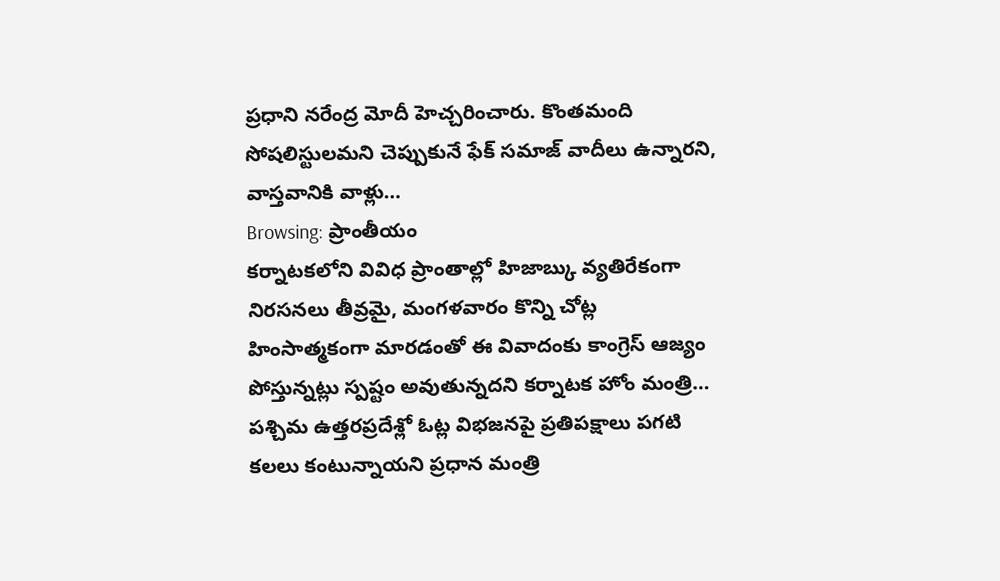ప్రధాని నరేంద్ర మోదీ హెచ్చరించారు. కొంతమంది సోషలిస్టులమని చెప్పుకునే ఫేక్ సమాజ్ వాదీలు ఉన్నారని, వాస్తవానికి వాళ్లు…
Browsing: ప్రాంతీయం
కర్నాటకలోని వివిధ ప్రాంతాల్లో హిజాబ్కు వ్యతిరేకంగా నిరసనలు తీవ్రమై, మంగళవారం కొన్ని చోట్ల హింసాత్మకంగా మారడంతో ఈ వివాదంకు కాంగ్రెస్ ఆజ్యం పోస్తున్నట్లు స్పష్టం అవుతున్నదని కర్నాటక హోం మంత్రి…
పశ్చిమ ఉత్తరప్రదేశ్లో ఓట్ల విభజనపై ప్రతిపక్షాలు పగటి కలలు కంటున్నాయని ప్రధాన మంత్రి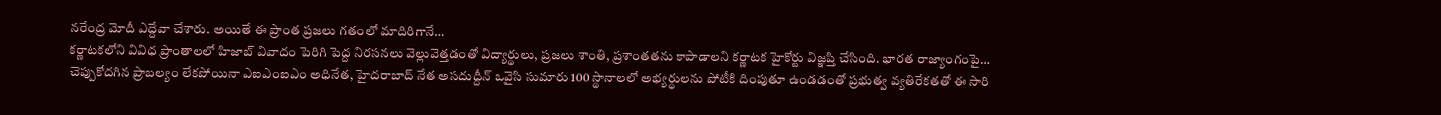నరేంద్ర మోదీ ఎద్దేవా చేశారు. అయితే ఈ ప్రాంత ప్రజలు గతంలో మాదిరిగానే…
కర్ణాటకలోని వివిధ ప్రాంతాలలో హిజాబ్ వివాదం పెరిగి పెద్ద నిరసనలు వెల్లువెత్తడంతో విద్యార్థులు, ప్రజలు శాంతి, ప్రశాంతతను కాపాడాలని కర్ణాటక హైకోర్టు విజ్ఞప్తి చేసింది. భారత రాజ్యాంగంపై…
చెప్పుకోదగిన ప్రాబల్యం లేకపోయినా ఎఐఎంఐఎం అధినేత, హైదరాబాద్ నేత అసదుద్దీన్ ఒవైసి సుమారు 100 స్థానాలలో అభ్యర్థులను పోటీకి దింపుతూ ఉండడంతో ప్రభుత్వ వ్యతిరేకతతో ఈ సారి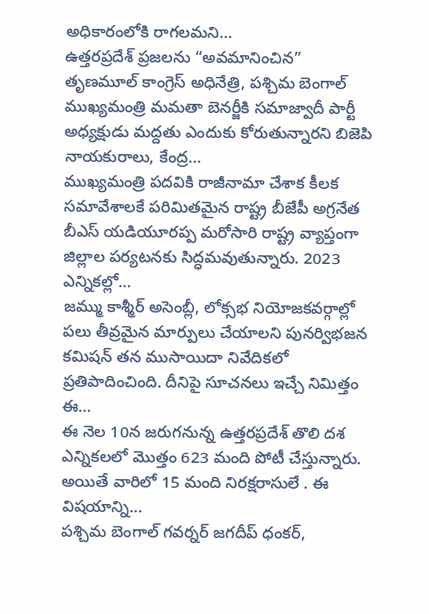అధికారంలోకి రాగలమని…
ఉత్తరప్రదేశ్ ప్రజలను “అవమానించిన” తృణమూల్ కాంగ్రెస్ అధినేత్రి, పశ్చిమ బెంగాల్ ముఖ్యమంత్రి మమతా బెనర్జీకి సమాజ్వాదీ పార్టీ అధ్యక్షుడు మద్దతు ఎందుకు కోరుతున్నారని బిజెపి నాయకురాలు, కేంద్ర…
ముఖ్యమంత్రి పదవికి రాజీనామా చేశాక కీలక సమావేశాలకే పరిమితమైన రాష్ట్ర బీజేపీ అగ్రనేత బీఎస్ యడియూరప్ప మరోసారి రాష్ట్ర వ్యాప్తంగా జిల్లాల పర్యటనకు సిద్ధమవుతున్నారు. 2023 ఎన్నికల్లో…
జమ్ము కాశ్మీర్ అసెంబ్లీ, లోక్సభ నియోజకవర్గాల్లో పలు తీవ్రమైన మార్పులు చేయాలని పునర్విభజన కమిషన్ తన ముసాయిదా నివేదికలో ప్రతిపాదించింది. దీనిపై సూచనలు ఇచ్చే నిమిత్తం ఈ…
ఈ నెల 10న జరుగనున్న ఉత్తరప్రదేశ్ తొలి దశ ఎన్నికలలో మొత్తం 623 మంది పోటీ చేస్తున్నారు. అయితే వారిలో 15 మంది నిరక్షరాసులే . ఈ విషయాన్ని…
పశ్చిమ బెంగాల్ గవర్నర్ జగదీప్ ధంకర్,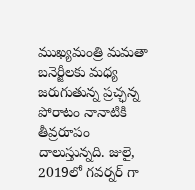ముఖ్యమంత్రి మమతా బనెర్జీలకు మధ్య జరుగుతున్న ప్రచ్ఛన్న పోరాటం నానాటికి తీవ్రరూపం దాలుస్తున్నది. జులై, 2019లో గవర్నర్ గా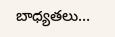బాధ్యతలు…